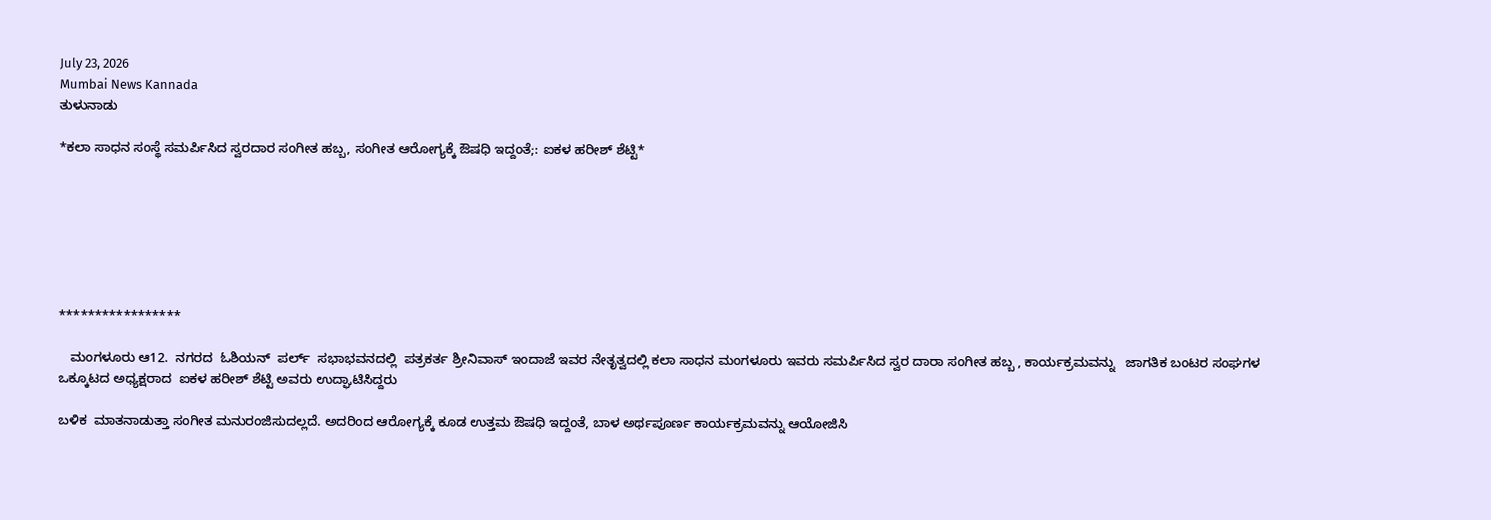July 23, 2026
Mumbai News Kannada
ತುಳುನಾಡು

*ಕಲಾ ಸಾಧನ ಸಂಸ್ಥೆ ಸಮರ್ಪಿಸಿದ ಸ್ವರದಾರ ಸಂಗೀತ ಹಬ್ಬ, ಸಂಗೀತ ಆರೋಗ್ಯಕ್ಕೆ ಔಷಧಿ ಇದ್ದಂತೆ;: ಐಕಳ ಹರೀಶ್ ಶೆಟ್ಟಿ*







*****************

   ಮಂಗಳೂರು ಆ12.  ನಗರದ  ಓಶಿಯನ್  ಪರ್ಲ್  ಸಭಾಭವನದಲ್ಲಿ  ಪತ್ರಕರ್ತ ಶ್ರೀನಿವಾಸ್ ಇಂದಾಜೆ ಇವರ ನೇತೃತ್ವದಲ್ಲಿ ಕಲಾ ಸಾಧನ ಮಂಗಳೂರು ಇವರು ಸಮರ್ಪಿಸಿದ ಸ್ವರ ದಾರಾ ಸಂಗೀತ ಹಬ್ಬ , ಕಾರ್ಯಕ್ರಮವನ್ನು   ಜಾಗತಿಕ ಬಂಟರ ಸಂಘಗಳ ಒಕ್ಕೂಟದ ಅಧ್ಯಕ್ಷರಾದ  ಐಕಳ ಹರೀಶ್ ಶೆಟ್ಟಿ ಅವರು ಉದ್ಘಾಟಿಸಿದ್ದರು

ಬಳಿಕ  ಮಾತನಾಡುತ್ತಾ ಸಂಗೀತ ಮನುರಂಜಿಸುದಲ್ಲದೆ. ಅದರಿಂದ ಆರೋಗ್ಯಕ್ಕೆ ಕೂಡ ಉತ್ತಮ ಔಷಧಿ ಇದ್ದಂತೆ, ಬಾಳ ಅರ್ಥಪೂರ್ಣ ಕಾರ್ಯಕ್ರಮವನ್ನು ಆಯೋಜಿಸಿ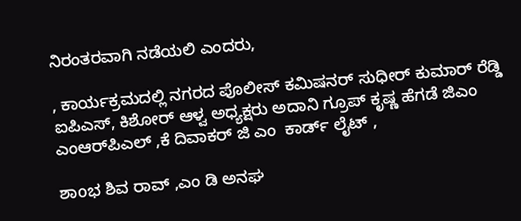ನಿರಂತರವಾಗಿ ನಡೆಯಲಿ ಎಂದರು,

, ಕಾರ್ಯಕ್ರಮದಲ್ಲಿ ನಗರದ ಪೊಲೀಸ್ ಕಮಿಷನರ್ ಸುಧೀರ್ ಕುಮಾರ್ ರೆಡ್ಡಿ ಐಪಿಎಸ್, ಕಿಶೋರ್ ಆಳ್ವ ಅಧ್ಯಕ್ಷರು ಅದಾನಿ ಗ್ರೂಪ್ ಕೃಷ್ಣ ಹೆಗಡೆ ಜಿಎಂ ಎಂಆರ್‌ಪಿಎಲ್ ,ಕೆ ದಿವಾಕರ್ ಜಿ ಎಂ  ಕಾರ್ಡ್ ಲೈಟ್ ,

ಶಾoಭ ಶಿವ ರಾವ್ ,ಎಂ ಡಿ ಅನಘ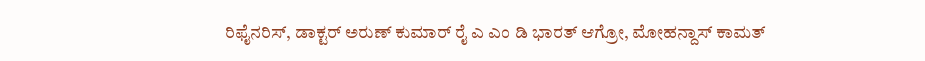ರಿಫೈನರಿಸ್, ಡಾಕ್ಟರ್ ಅರುಣ್ ಕುಮಾರ್ ರೈ ಎ ಎಂ ಡಿ ಭಾರತ್ ಆಗ್ರೋ, ಮೋಹನ್ದಾಸ್ ಕಾಮತ್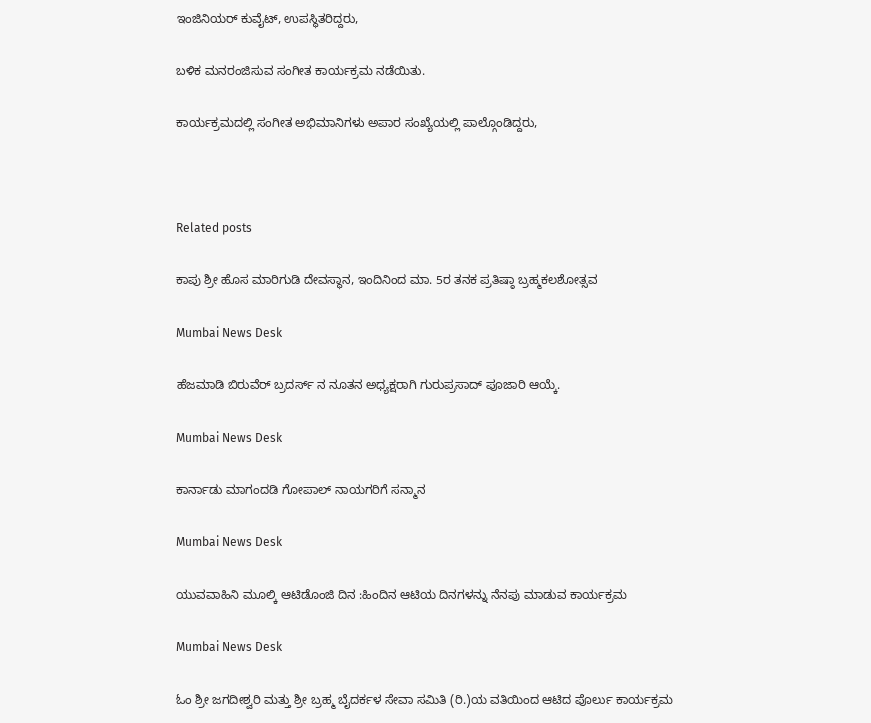ಇಂಜಿನಿಯರ್ ಕುವೈಟ್, ಉಪಸ್ಥಿತರಿದ್ದರು,

ಬಳಿಕ ಮನರಂಜಿಸುವ ಸಂಗೀತ ಕಾರ್ಯಕ್ರಮ ನಡೆಯಿತು.

ಕಾರ್ಯಕ್ರಮದಲ್ಲಿ ಸಂಗೀತ ಅಭಿಮಾನಿಗಳು ಅಪಾರ ಸಂಖ್ಯೆಯಲ್ಲಿ ಪಾಲ್ಗೊಂಡಿದ್ದರು,



Related posts

ಕಾಪು ಶ್ರೀ ಹೊಸ ಮಾರಿಗುಡಿ ದೇವಸ್ಥಾನ, ಇಂದಿನಿಂದ ಮಾ. 5ರ ತನಕ ಪ್ರತಿಷ್ಠಾ ಬ್ರಹ್ಮಕಲಶೋತ್ಸವ

Mumbai News Desk

ಹೆಜಮಾಡಿ ಬಿರುವೆರ್ ಬ್ರದರ್ಸ್ ನ ನೂತನ ಅಧ್ಯಕ್ಷರಾಗಿ ಗುರುಪ್ರಸಾದ್ ಪೂಜಾರಿ ಆಯ್ಕೆ.

Mumbai News Desk

ಕಾರ್ನಾಡು ಮಾಗಂದಡಿ ಗೋಪಾಲ್ ನಾಯಗರಿಗೆ ಸನ್ಮಾನ

Mumbai News Desk

ಯುವವಾಹಿನಿ ಮೂಲ್ಕಿ ಆಟಿಡೊಂಜಿ ದಿನ :ಹಿಂದಿನ ಆಟಿಯ ದಿನಗಳನ್ನು ನೆನಪು ಮಾಡುವ ಕಾರ್ಯಕ್ರಮ

Mumbai News Desk

ಓಂ ಶ್ರೀ ಜಗದೀಶ್ವರಿ ಮತ್ತು ಶ್ರೀ ಬ್ರಹ್ಮ ಬೈದರ್ಕಳ ಸೇವಾ ಸಮಿತಿ (ರಿ.)ಯ ವತಿಯಿಂದ ಆಟಿದ ಪೊರ್ಲು ಕಾರ್ಯಕ್ರಮ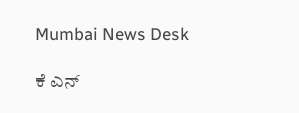Mumbai News Desk

ಕೆ ಎನ್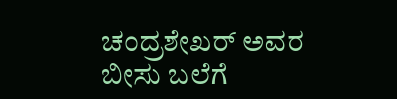ಚಂದ್ರಶೇಖರ್ ಅವರ ಬೀಸು ಬಲೆಗೆ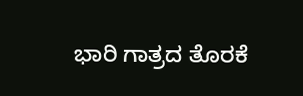ಭಾರಿ ಗಾತ್ರದ ತೊರಕೆ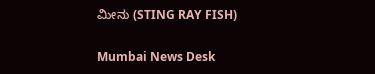ಮೀನು (STING RAY FISH)

Mumbai News Desk